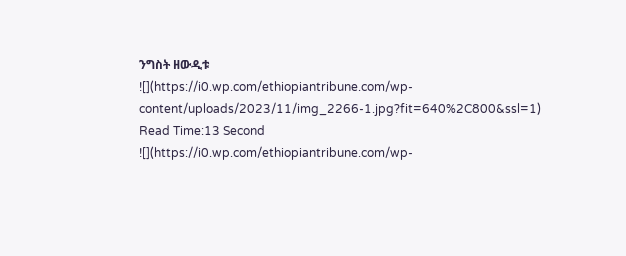ንግስት ዘውዲቱ
![](https://i0.wp.com/ethiopiantribune.com/wp-content/uploads/2023/11/img_2266-1.jpg?fit=640%2C800&ssl=1)
Read Time:13 Second
![](https://i0.wp.com/ethiopiantribune.com/wp-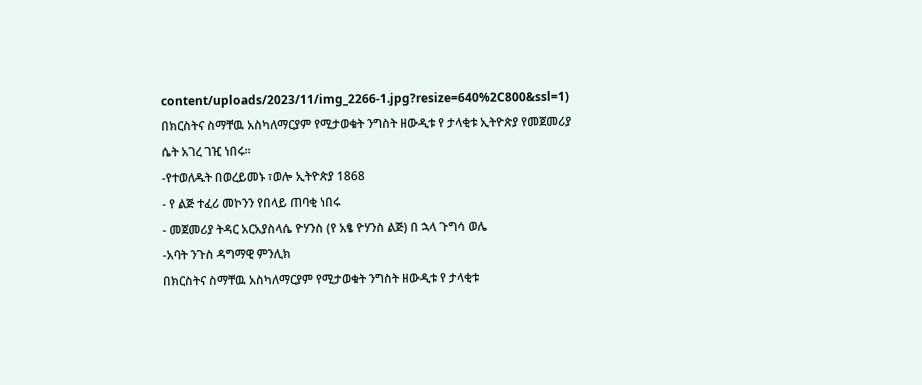content/uploads/2023/11/img_2266-1.jpg?resize=640%2C800&ssl=1)
በክርስትና ስማቸዉ አስካለማርያም የሚታወቁት ንግስት ዘውዲቱ የ ታላቂቱ ኢትዮጵያ የመጀመሪያ ሴት አገረ ገዢ ነበሩ።
-የተወለዱት በወረይመኑ ፣ወሎ ኢትዮጵያ 1868
- የ ልጅ ተፈሪ መኮንን የበላይ ጠባቂ ነበሩ
- መጀመሪያ ትዳር አርአያስላሴ ዮሃንስ (የ አፄ ዮሃንስ ልጅ) በ ኋላ ጉግሳ ወሌ
-አባት ንጉስ ዳግማዊ ምንሊክ
በክርስትና ስማቸዉ አስካለማርያም የሚታወቁት ንግስት ዘውዲቱ የ ታላቂቱ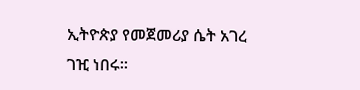ኢትዮጵያ የመጀመሪያ ሴት አገረ ገዢ ነበሩ።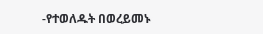-የተወለዱት በወረይመኑ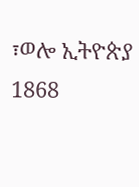፣ወሎ ኢትዮጵያ 1868